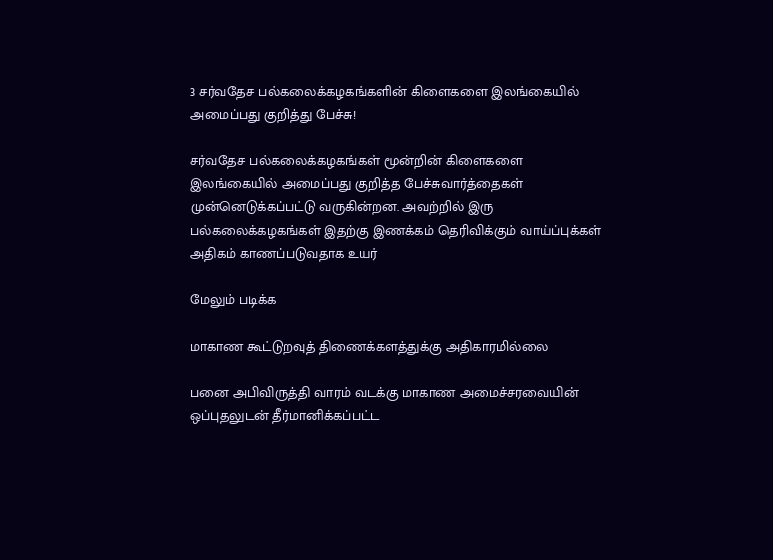3 சர்வதேச பல்கலைக்கழகங்களின் கிளைகளை இலங்கையில் அமைப்பது குறித்து பேச்சு!

சர்வதேச பல்கலைக்கழகங்கள் மூன்றின் கிளைகளை இலங்கையில் அமைப்பது குறித்த பேச்சுவார்த்தைகள் முன்னெடுக்கப்பட்டு வருகின்றன. அவற்றில் இரு பல்கலைக்கழகங்கள் இதற்கு இணக்கம் தெரிவிக்கும் வாய்ப்புக்கள் அதிகம் காணப்படுவதாக உயர்

மேலும் படிக்க

மாகாண கூட்டுறவுத் திணைக்களத்துக்கு அதிகாரமில்லை

பனை அபிவிருத்தி வாரம் வடக்கு மாகாண அமைச்சரவையின் ஒப்புதலுடன் தீர்மானிக்கப்பட்ட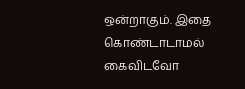ஒன்றாகும். இதை கொண்டாடாமல் கைவிடவோ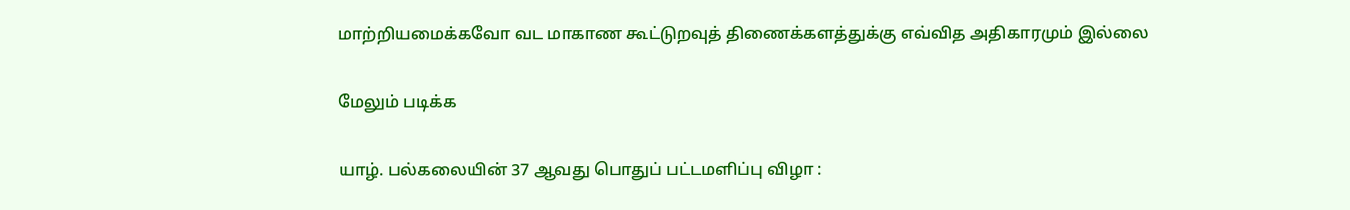மாற்றியமைக்கவோ வட மாகாண கூட்டுறவுத் திணைக்களத்துக்கு எவ்வித அதிகாரமும் இல்லை

மேலும் படிக்க

யாழ். பல்கலையின் 37 ஆவது பொதுப் பட்டமளிப்பு விழா :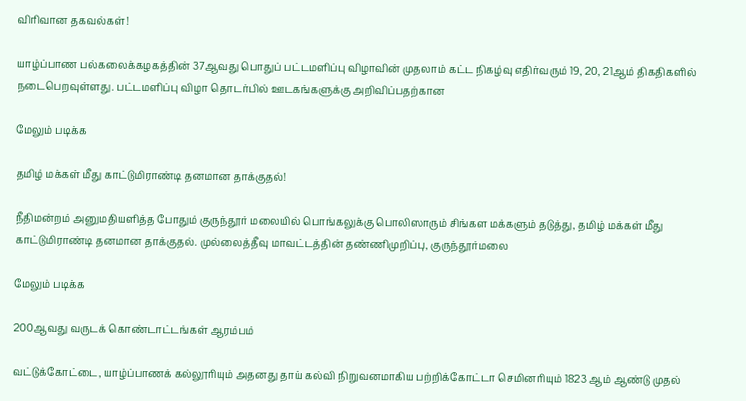விரிவான தகவல்கள்!

யாழ்ப்பாண பல்கலைக்கழகத்தின் 37ஆவது பொதுப் பட்டமளிப்பு விழாவின் முதலாம் கட்ட நிகழ்வு எதிர்வரும் 19, 20, 21ஆம் திகதிகளில்  நடைபெறவுள்ளது. பட்டமளிப்பு விழா தொடர்பில் ஊடகங்களுக்கு அறிவிப்பதற்கான

மேலும் படிக்க

தமிழ் மக்கள் மீது காட்டுமிராண்டி தனமான தாக்குதல்!

நீதிமன்றம் அனுமதியளித்த போதும் குருந்தூர் மலையில் பொங்கலுக்கு பொலிஸாரும் சிங்கள மக்களும் தடுத்து, தமிழ் மக்கள் மீது காட்டுமிராண்டி தனமான தாக்குதல். முல்லைத்தீவு மாவட்டத்தின் தண்ணிமுறிப்பு, குருந்தூர்மலை

மேலும் படிக்க

200ஆவது வருடக் கொண்டாட்டங்கள் ஆரம்பம்

வட்டுக்கோட்டை, யாழ்ப்பாணக் கல்லூரியும் அதனது தாய் கல்வி நிறுவனமாகிய பற்றிக்கோட்டா செமினரியும் 1823 ஆம் ஆண்டு முதல்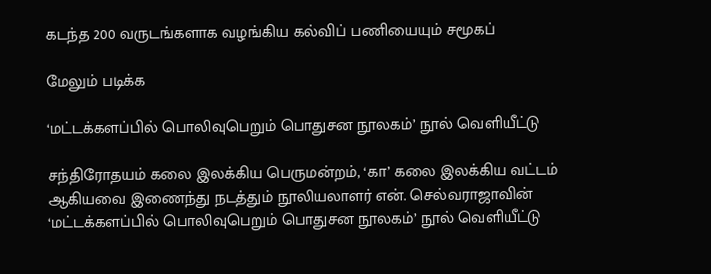கடந்த 200 வருடங்களாக‌ வழங்கிய கல்விப் பணியையும் சமூகப்

மேலும் படிக்க

‘மட்டக்களப்பில் பொலிவுபெறும் பொதுசன நூலகம்’ நூல் வெளியீட்டு

சந்திரோதயம் கலை இலக்கிய பெருமன்றம், ‘கா’ கலை இலக்கிய வட்டம் ஆகியவை இணைந்து நடத்தும் நூலியலாளர் என். செல்வராஜாவின் ‘மட்டக்களப்பில் பொலிவுபெறும் பொதுசன நூலகம்’ நூல் வெளியீட்டு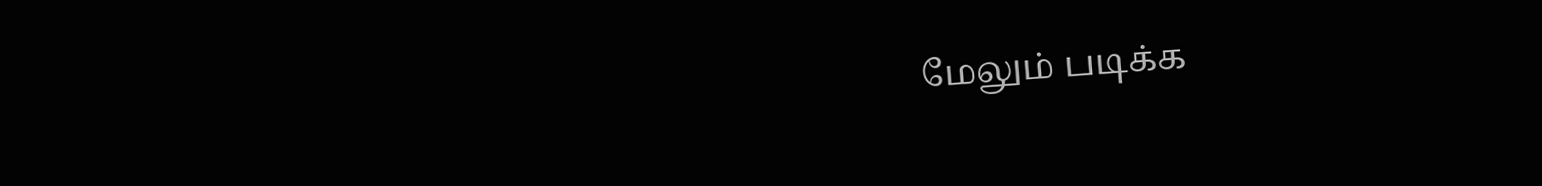மேலும் படிக்க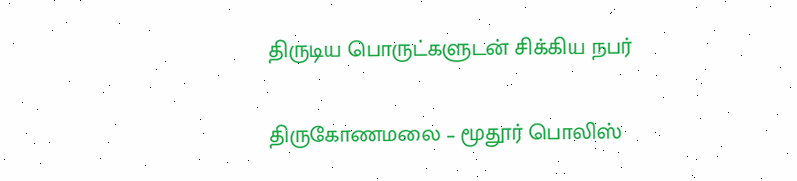திருடிய பொருட்களுடன் சிக்கிய நபர்

திருகோணமலை – மூதூர் பொலிஸ்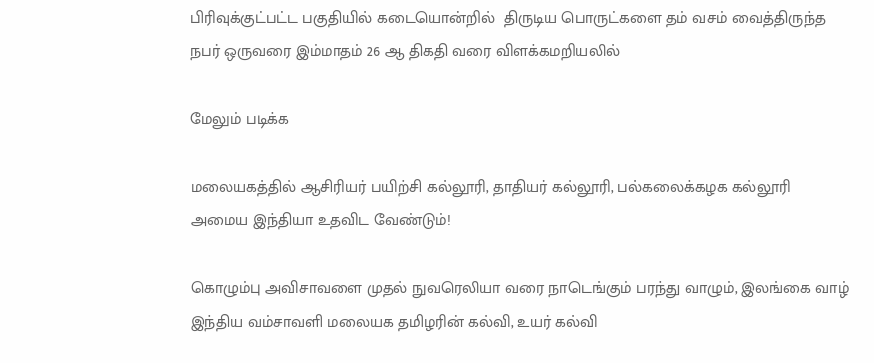பிரிவுக்குட்பட்ட பகுதியில் கடையொன்றில்  திருடிய பொருட்களை தம் வசம் வைத்திருந்த நபர் ஒருவரை இம்மாதம் 26 ஆ திகதி வரை விளக்கமறியலில்

மேலும் படிக்க

மலையகத்தில் ஆசிரியர் பயிற்சி கல்லூரி, தாதியர் கல்லூரி, பல்கலைக்கழக கல்லூரி அமைய இந்தியா உதவிட வேண்டும்!

கொழும்பு அவிசாவளை முதல் நுவரெலியா வரை நாடெங்கும் பரந்து வாழும், இலங்கை வாழ் இந்திய வம்சாவளி மலையக தமிழரின் கல்வி, உயர் கல்வி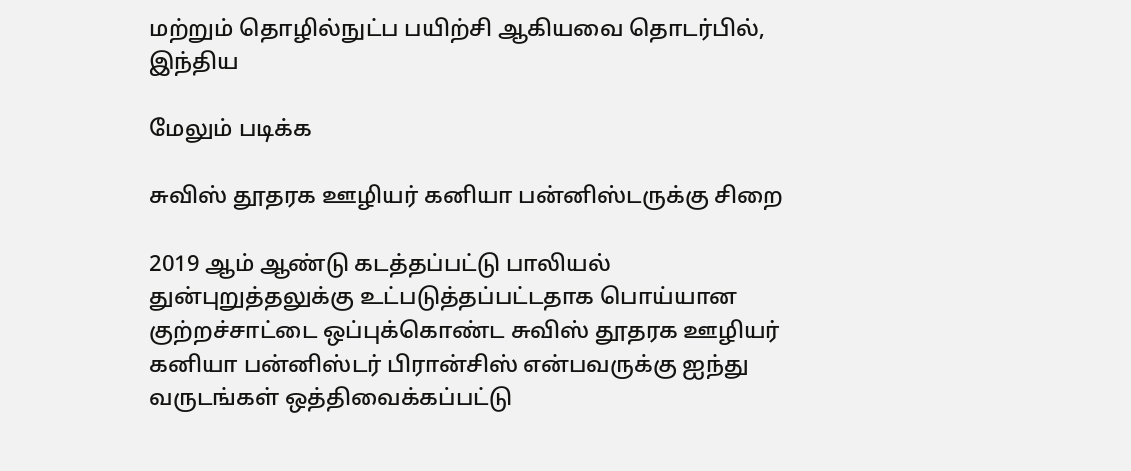மற்றும் தொழில்நுட்ப பயிற்சி ஆகியவை தொடர்பில், இந்திய

மேலும் படிக்க

சுவிஸ் தூதரக ஊழியர் கனியா பன்னிஸ்டருக்கு சிறை

2019 ஆம் ஆண்டு கடத்தப்பட்டு பாலியல் துன்புறுத்தலுக்கு உட்படுத்தப்பட்டதாக பொய்யான குற்றச்சாட்டை ஒப்புக்கொண்ட சுவிஸ் தூதரக ஊழியர் கனியா பன்னிஸ்டர் பிரான்சிஸ் என்பவருக்கு ஐந்து வருடங்கள் ஒத்திவைக்கப்பட்டு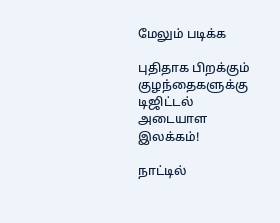மேலும் படிக்க

புதிதாக பிறக்கும் குழந்தைகளுக்கு டிஜிட்டல் அடையாள இலக்கம்!

நாட்டில்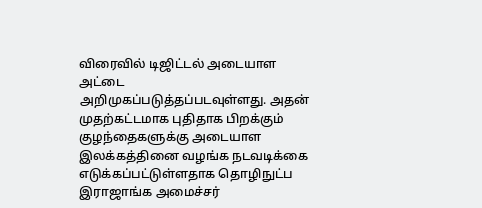விரைவில் டிஜிட்டல் அடையாள அட்டை அறிமுகப்படுத்தப்படவுள்ளது. அதன் முதற்கட்டமாக புதிதாக பிறக்கும் குழந்தைகளுக்கு அடையாள இலக்கத்தினை வழங்க நடவடிக்கை எடுக்கப்பட்டுள்ளதாக தொழிநுட்ப இராஜாங்க அமைச்சர்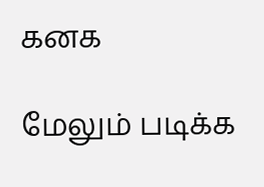கனக

மேலும் படிக்க